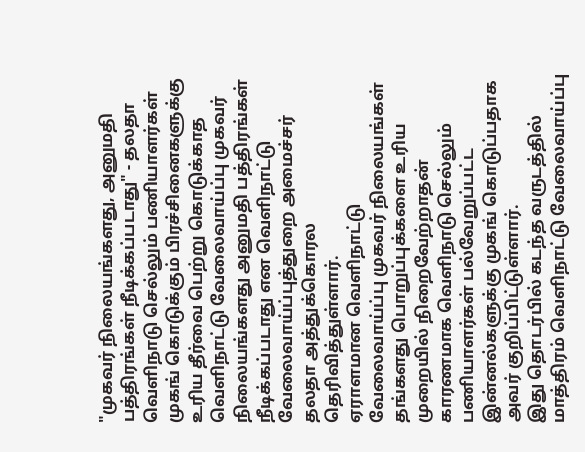"முகவர் நிலையங்களது, அனுமதி பத்திரங்கள் நீடிக்கப்படாது" - தலதா
வெளிநாடு செல்லும் பணியாளர்கள் முகங் கொடுக்கும் பிரச்சினைகளுக்கு உரிய தீர்வை பெற்று கொடுக்காத வெளிநாட்டு வேலைவாய்ப்பு முகவர் நிலையங்களது அனுமதி பத்திரங்கள் நீடிக்கப்படாது என வெளிநாட்டு வேலைவாய்ப்புத்துறை அமைச்சர் தலதா அத்துக்கொரல தெரிவித்துள்ளார்.
ஏராளமான வெளிநாட்டு வேலைவாய்ப்பு முகவர் நிலையங்கள் தங்களது பொறுப்புக்களை உரிய முறையில் நிறைவேற்றாதன் காரணமாக வெளிநாடு செல்லும் பணியாளர்கள் பல்வேறுப்பட்ட இன்னல்களுக்கு முகங் கொடுப்பதாக அவர் குறிப்பிட்டுள்ளார்.
இது தொடர்பில் கடந்த வருடத்தில் மாத்திரம் வெளிநாட்டு வேலைவாய்ப்பு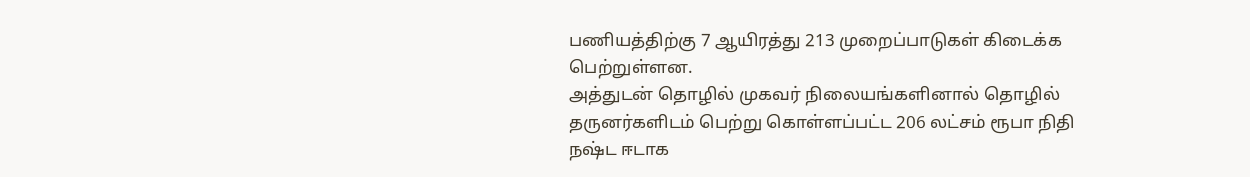பணியத்திற்கு 7 ஆயிரத்து 213 முறைப்பாடுகள் கிடைக்க பெற்றுள்ளன.
அத்துடன் தொழில் முகவர் நிலையங்களினால் தொழில் தருனர்களிடம் பெற்று கொள்ளப்பட்ட 206 லட்சம் ரூபா நிதி நஷ்ட ஈடாக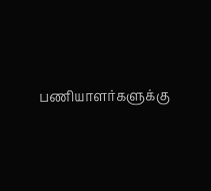பணியாளர்களுக்கு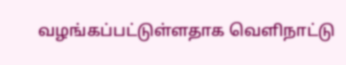வழங்கப்பட்டுள்ளதாக வெளிநாட்டு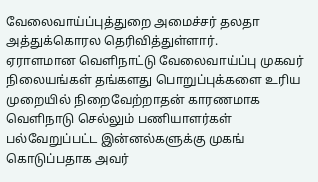வேலைவாய்ப்புத்துறை அமைச்சர் தலதா அத்துக்கொரல தெரிவித்துள்ளார்.
ஏராளமான வெளிநாட்டு வேலைவாய்ப்பு முகவர் நிலையங்கள் தங்களது பொறுப்புக்களை உரிய முறையில் நிறைவேற்றாதன் காரணமாக வெளிநாடு செல்லும் பணியாளர்கள் பல்வேறுப்பட்ட இன்னல்களுக்கு முகங் கொடுப்பதாக அவர்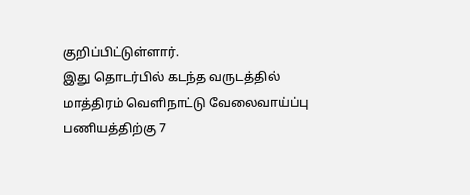குறிப்பிட்டுள்ளார்.
இது தொடர்பில் கடந்த வருடத்தில் மாத்திரம் வெளிநாட்டு வேலைவாய்ப்பு பணியத்திற்கு 7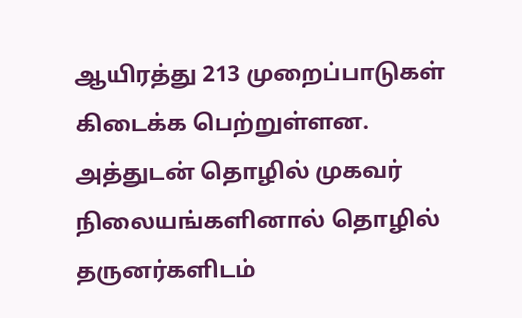ஆயிரத்து 213 முறைப்பாடுகள் கிடைக்க பெற்றுள்ளன.
அத்துடன் தொழில் முகவர் நிலையங்களினால் தொழில் தருனர்களிடம்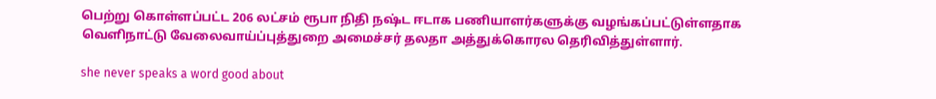பெற்று கொள்ளப்பட்ட 206 லட்சம் ரூபா நிதி நஷ்ட ஈடாக பணியாளர்களுக்கு வழங்கப்பட்டுள்ளதாக வெளிநாட்டு வேலைவாய்ப்புத்துறை அமைச்சர் தலதா அத்துக்கொரல தெரிவித்துள்ளார்.

she never speaks a word good about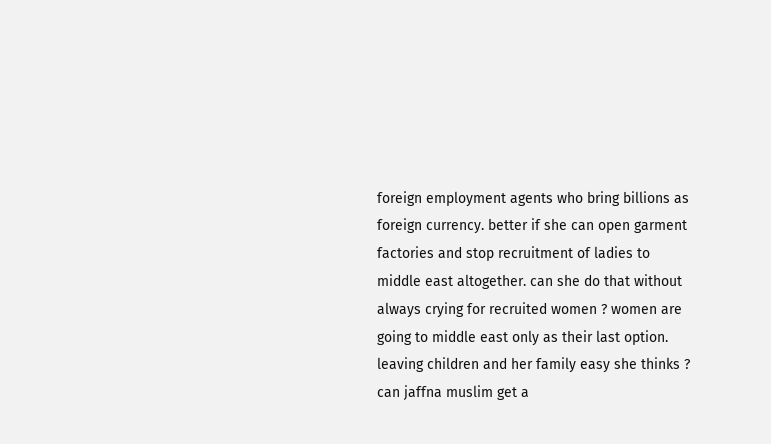foreign employment agents who bring billions as foreign currency. better if she can open garment factories and stop recruitment of ladies to middle east altogether. can she do that without always crying for recruited women ? women are going to middle east only as their last option. leaving children and her family easy she thinks ? can jaffna muslim get a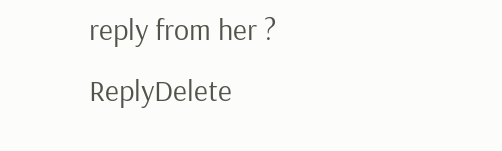reply from her ?
ReplyDelete